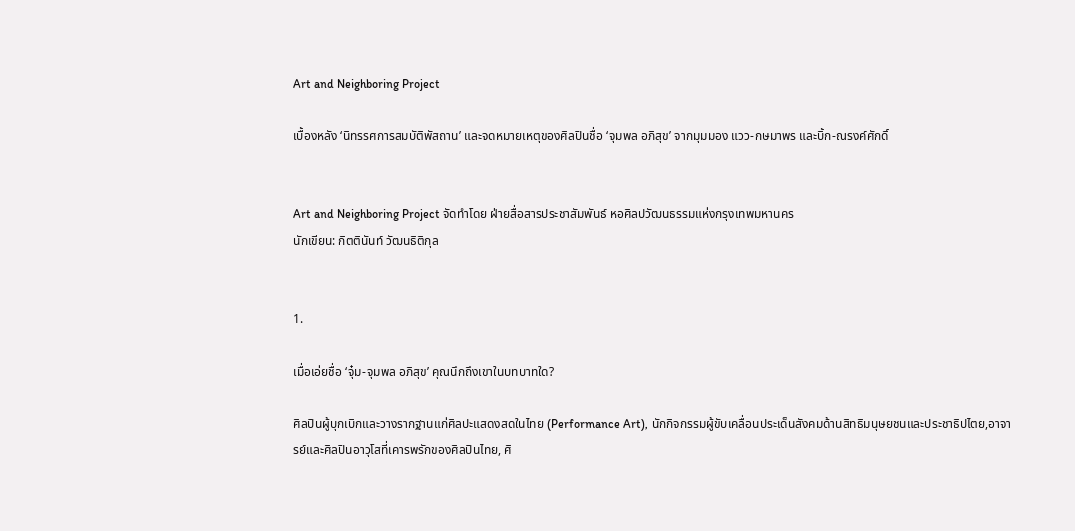Art and Neighboring Project

เบื้องหลัง ‘นิทรรศการสมบัติพัสถาน’ และจดหมายเหตุของศิลปินชื่อ ‘จุมพล อภิสุข’ จากมุมมอง แวว-กษมาพร และบิ้ก-ณรงค์ศักดิ์


Art and Neighboring Project จัดทำโดย ฝ่ายสื่อสารประชาสัมพันธ์ หอศิลปวัฒนธรรมแห่งกรุงเทพมหานคร
นักเขียน: กิตตินันท์ วัฒนธิติกุล


1.

เมื่อเอ่ยชื่อ ‘จุ๋ม-จุมพล อภิสุข’ คุณนึกถึงเขาในบทบาทใด?

ศิลปินผู้บุกเบิกและวางรากฐานแก่ศิลปะแสดงสดในไทย (Performance Art), นักกิจกรรมผู้ขับเคลื่อนประเด็นสังคมด้านสิทธิมนุษยชนและประชาธิปไตย,อาจารย์และศิลปินอาวุโสที่เคารพรักของศิลปินไทย, ศิ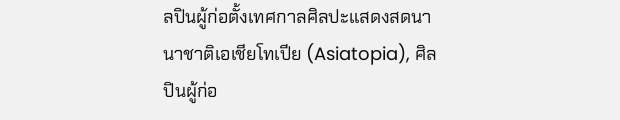ลปินผู้ก่อตั้งเทศกาลศิลปะแสดงสดนานาชาติเอเชียโทเปีย (Asiatopia), ศิลปินผู้ก่อ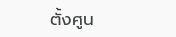ตั้งศูน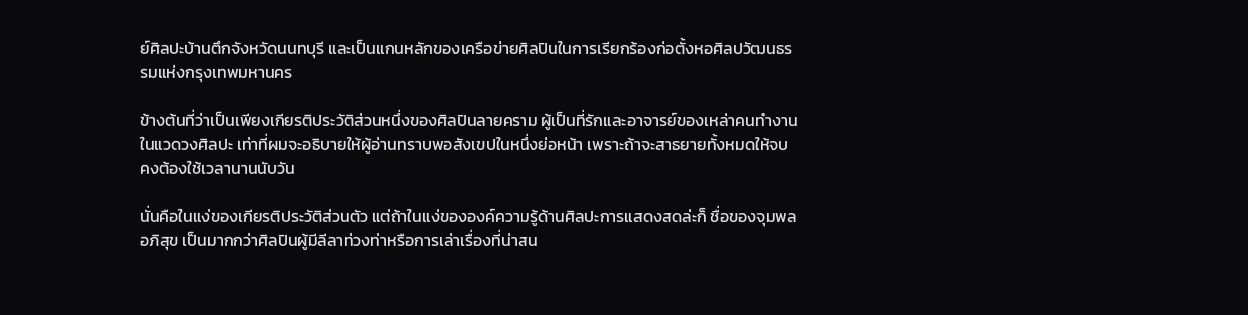ย์ศิลปะบ้านตึกจังหวัดนนทบุรี และเป็นแกนหลักของเครือข่ายศิลปินในการเรียกร้องก่อตั้งหอศิลปวัฒนธรรมแห่งกรุงเทพมหานคร

ข้างต้นที่ว่าเป็นเพียงเกียรติประวัติส่วนหนึ่งของศิลปินลายคราม ผู้เป็นที่รักและอาจารย์ของเหล่าคนทำงานในแวดวงศิลปะ เท่าที่ผมจะอธิบายให้ผู้อ่านทราบพอสังเขปในหนึ่งย่อหน้า เพราะถ้าจะสาธยายทั้งหมดให้จบคงต้องใช้เวลานานนับวัน

นั่นคือในแง่ของเกียรติประวัติส่วนตัว แต่ถ้าในแง่ขององค์ความรู้ด้านศิลปะการแสดงสดล่ะก็ ชื่อของจุมพล อภิสุข เป็นมากกว่าศิลปินผู้มีลีลาท่วงท่าหรือการเล่าเรื่องที่น่าสน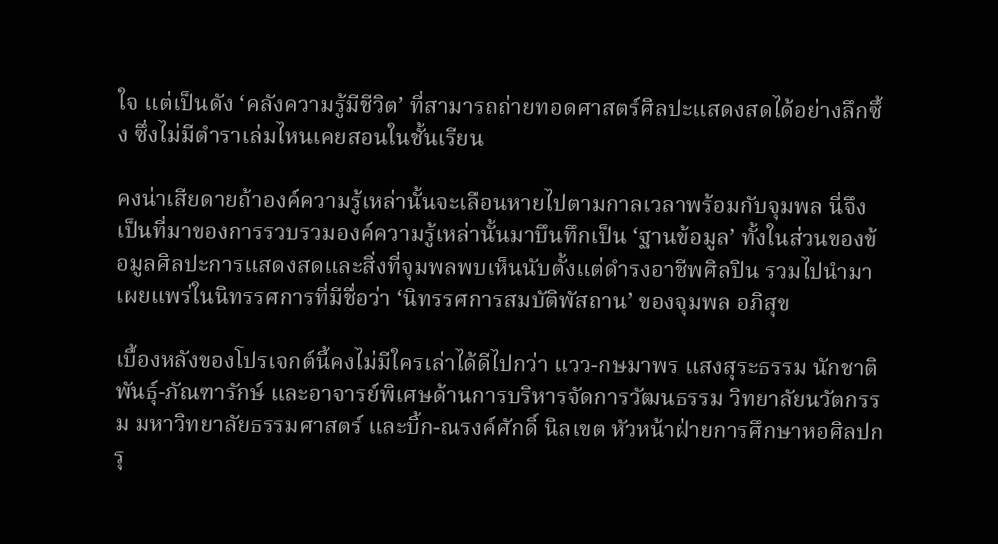ใจ แต่เป็นดัง ‘คลังความรู้มีชีวิต’ ที่สามารถถ่ายทอดศาสตร์ศิลปะแสดงสดได้อย่างลึกซึ้ง ซึ่งไม่มีตำราเล่มไหนเคยสอนในชั้นเรียน

คงน่าเสียดายถ้าองค์ความรู้เหล่านั้นจะเลือนหายไปตามกาลเวลาพร้อมกับจุมพล นี่จึงเป็นที่มาของการรวบรวมองค์ความรู้เหล่านั้นมาบึนทึกเป็น ‘ฐานข้อมูล’ ทั้งในส่วนของข้อมูลศิลปะการแสดงสดและสิ่งที่จุมพลพบเห็นนับตั้งแต่ดำรงอาชีพศิลปิน รวมไปนำมาเผยแพร่ในนิทรรศการที่มีชื่อว่า ‘นิทรรศการสมบัติพัสถาน’ ของจุมพล อภิสุข

เบื้องหลังของโปรเจกต์นี้คงไม่มีใครเล่าได้ดีไปกว่า แวว-กษมาพร แสงสุระธรรม นักชาติพันธ์ุ-ภัณฑารักษ์ และอาจารย์พิเศษด้านการบริหารจัดการวัฒนธรรม วิทยาลัยนวัตกรรม มหาวิทยาลัยธรรมศาสตร์ และบิ้ก-ณรงค์ศักดิ์ นิลเขต หัวหน้าฝ่ายการศึกษาหอศิลปกรุ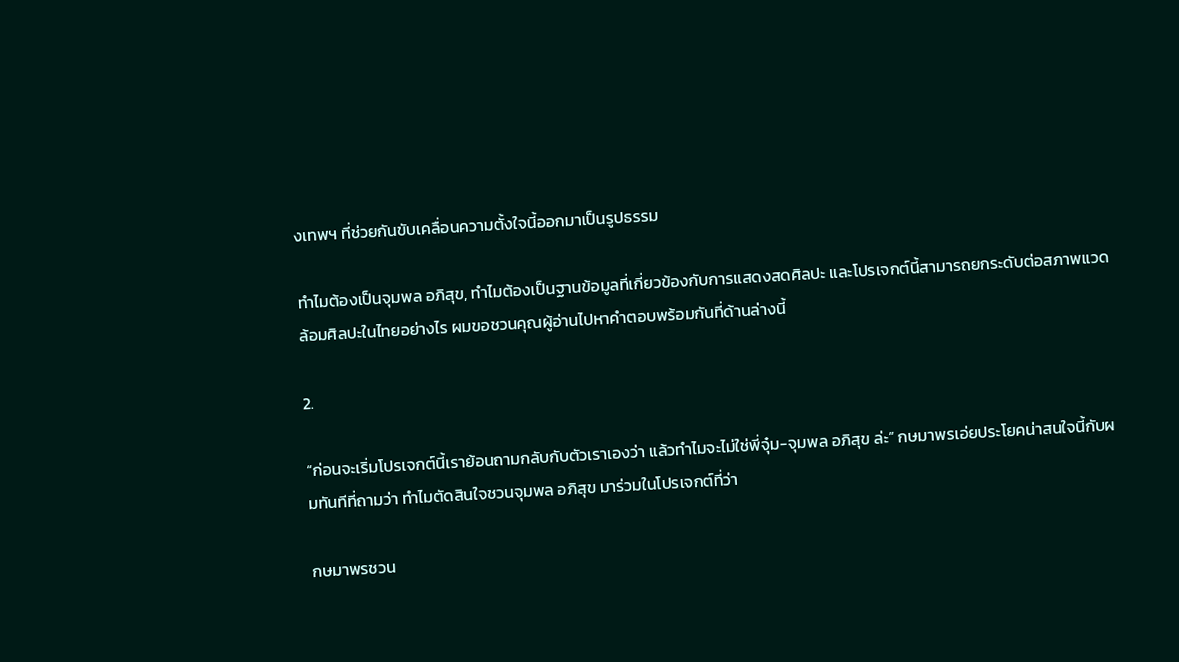งเทพฯ ที่ช่วยกันขับเคลื่อนความตั้งใจนี้ออกมาเป็นรูปธรรม

ทำไมต้องเป็นจุมพล อภิสุข, ทำไมต้องเป็นฐานข้อมูลที่เกี่ยวข้องกับการแสดงสดศิลปะ และโปรเจกต์นี้สามารถยกระดับต่อสภาพแวดล้อมศิลปะในไทยอย่างไร ผมขอชวนคุณผู้อ่านไปหาคำตอบพร้อมกันที่ด้านล่างนี้

2.

“ก่อนจะเริ่มโปรเจกต์นี้เราย้อนถามกลับกับตัวเราเองว่า แล้วทำไมจะไม่ใช่พี่จุ๋ม-จุมพล อภิสุข ล่ะ” กษมาพรเอ่ยประโยคน่าสนใจนี้กับผมทันทีที่ถามว่า ทำไมตัดสินใจชวนจุมพล อภิสุข มาร่วมในโปรเจกต์ที่ว่า

กษมาพรชวน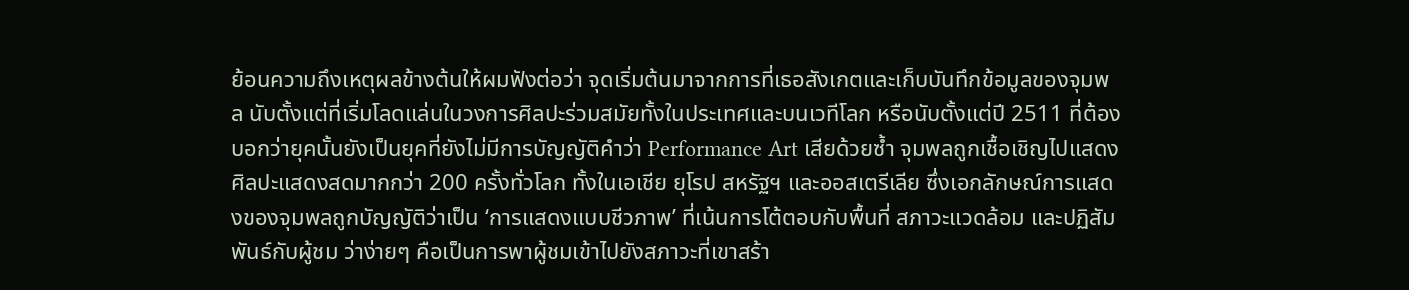ย้อนความถึงเหตุผลข้างต้นให้ผมฟังต่อว่า จุดเริ่มต้นมาจากการที่เธอสังเกตและเก็บบันทึกข้อมูลของจุมพล นับตั้งแต่ที่เริ่มโลดแล่นในวงการศิลปะร่วมสมัยทั้งในประเทศและบนเวทีโลก หรือนับตั้งแต่ปี 2511 ที่ต้องบอกว่ายุคนั้นยังเป็นยุคที่ยังไม่มีการบัญญัติคำว่า Performance Art เสียด้วยซ้ำ จุมพลถูกเชื้อเชิญไปแสดงศิลปะแสดงสดมากกว่า 200 ครั้งทั่วโลก ทั้งในเอเชีย ยุโรป สหรัฐฯ และออสเตรีเลีย ซึ่งเอกลักษณ์การแสดงของจุมพลถูกบัญญัติว่าเป็น ‘การแสดงแบบชีวภาพ’ ที่เน้นการโต้ตอบกับพื้นที่ สภาวะแวดล้อม และปฏิสัมพันธ์กับผู้ชม ว่าง่ายๆ คือเป็นการพาผู้ชมเข้าไปยังสภาวะที่เขาสร้า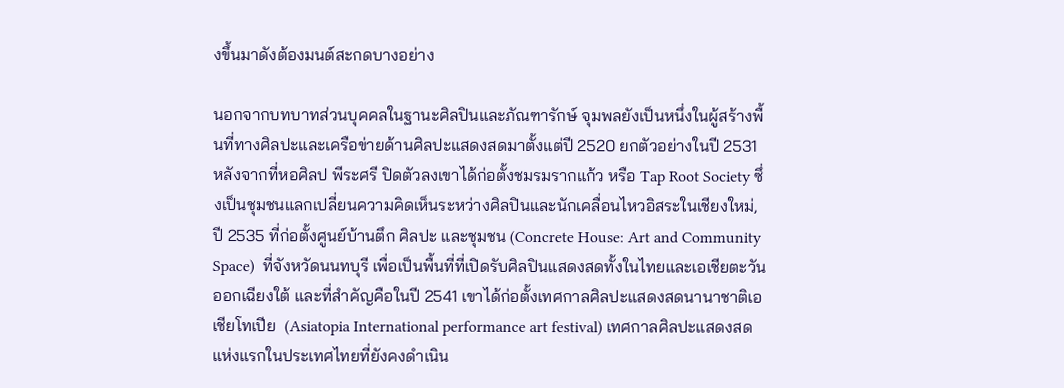งขึ้นมาดังต้องมนต์สะกดบางอย่าง

นอกจากบทบาทส่วนบุคคลในฐานะศิลปินและภัณฑารักษ์ จุมพลยังเป็นหนึ่งในผู้สร้างพื้นที่ทางศิลปะและเครือข่ายด้านศิลปะแสดงสดมาตั้งแต่ปี 2520 ยกตัวอย่างในปี 2531 หลังจากที่หอศิลป พีระศรี ปิดตัวลงเขาได้ก่อตั้งชมรมรากแก้ว หรือ Tap Root Society ซึ่งเป็นชุมชนแลกเปลี่ยนความคิดเห็นระหว่างศิลปินและนักเคลื่อนไหวอิสระในเชียงใหม่, ปี 2535 ที่ก่อตั้งศูนย์บ้านตึก ศิลปะ และชุมชน (Concrete House: Art and Community Space)  ที่จังหวัดนนทบุรี เพื่อเป็นพื้นที่ที่เปิดรับศิลปินแสดงสดทั้งในไทยและเอเชียตะวันออกเฉียงใต้ และที่สำคัญคือในปี 2541 เขาได้ก่อตั้งเทศกาลศิลปะแสดงสดนานาชาติเอเชียโทเปีย  (Asiatopia International performance art festival) เทศกาลศิลปะแสดงสดแห่งแรกในประเทศไทยที่ยังคงดำเนิน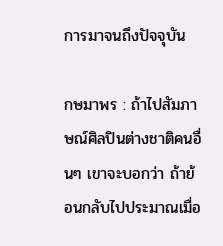การมาจนถึงปัจจุบัน

กษมาพร : ถ้าไปสัมภาษณ์ศิลปินต่างชาติคนอื่นๆ เขาจะบอกว่า ถ้าย้อนกลับไปประมาณเมื่อ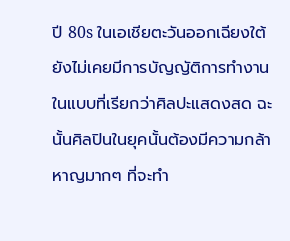ปี 80s ในเอเชียตะวันออกเฉียงใต้ ยังไม่เคยมีการบัญญัติการทำงานในแบบที่เรียกว่าศิลปะแสดงสด ฉะนั้นศิลปินในยุคนั้นต้องมีความกล้าหาญมากๆ ที่จะทำ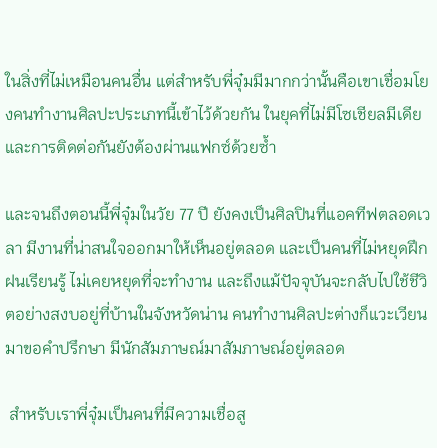ในสิ่งที่ไม่เหมือนคนอื่น แต่สำหรับพี่จุ๋มมีมากกว่านั้นคือเขาเชื่อมโยงคนทำงานศิลปะประเภทนี้เข้าไว้ด้วยกัน ในยุคที่ไม่มีโซเชียลมีเดีย และการติดต่อกันยังต้องผ่านแฟกซ์ด้วยซ้ำ

และจนถึงตอนนี้พี่จุ๋มในวัย 77 ปี ยังคงเป็นศิลปินที่แอคทีฟตลอดเวลา มีงานที่น่าสนใจออกมาให้เห็นอยู่ตลอด และเป็นคนที่ไม่หยุดฝึกฝนเรียนรู้ ไม่เคยหยุดที่จะทำงาน และถึงแม้ปัจจุบันจะกลับไปใช้ชีวิตอย่างสงบอยู่ที่บ้านในจังหวัดน่าน คนทำงานศิลปะต่างก็แวะเวียนมาขอคำปรึกษา มีนักสัมภาษณ์มาสัมภาษณ์อยู่ตลอด

 สำหรับเราพี่จุ๋มเป็นคนที่มีความเชื่อสู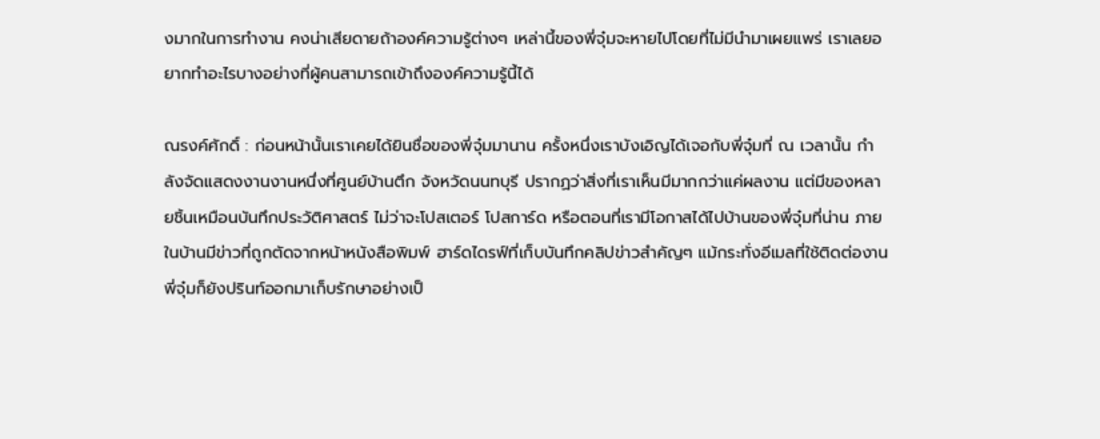งมากในการทำงาน คงน่าเสียดายถ้าองค์ความรู้ต่างๆ เหล่านี้ของพี่จุ๋มจะหายไปโดยที่ไม่มีนำมาเผยแพร่ เราเลยอยากทำอะไรบางอย่างที่ผู้คนสามารถเข้าถึงองค์ความรู้นี้ได้

ณรงค์ศักดิ์ : ก่อนหน้านั้นเราเคยได้ยินชื่อของพี่จุ๋มมานาน ครั้งหนึ่งเราบังเอิญได้เจอกับพี่จุ๋มที่ ณ เวลานั้น กำลังจัดแสดงงานงานหนึ่งที่ศูนย์บ้านตึก จังหวัดนนทบุรี ปรากฏว่าสิ่งที่เราเห็นมีมากกว่าแค่ผลงาน แต่มีของหลายชิ้นเหมือนบันทึกประวัติศาสตร์ ไม่ว่าจะโปสเตอร์ โปสการ์ด หรือตอนที่เรามีโอกาสได้ไปบ้านของพี่จุ๋มที่น่าน ภายในบ้านมีข่าวที่ถูกตัดจากหน้าหนังสือพิมพ์ ฮาร์ดไดรฟ์ที่เก็บบันทึกคลิปข่าวสำคัญๆ แม้กระทั่งอีเมลที่ใช้ติดต่องานพี่จุ๋มก็ยังปรินท์ออกมาเก็บรักษาอย่างเป็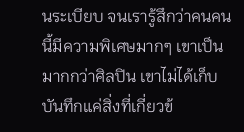นระเบียบ จนเรารู้สึกว่าคนคนนี้มีความพิเศษมากๆ เขาเป็นมากกว่าศิลปิน เขาไม่ได้เก็บบันทึกแค่สิ่งที่เกี่ยวข้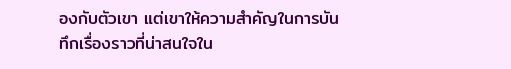องกับตัวเขา แต่เขาให้ความสำคัญในการบันทึกเรื่องราวที่น่าสนใจใน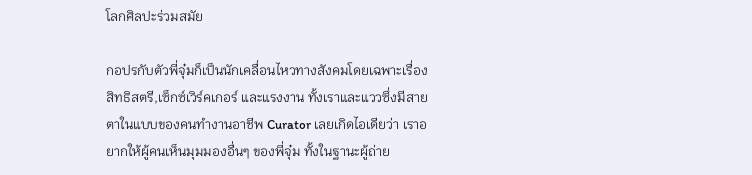โลกศิลปะร่วมสมัย

กอปรกับตัวพี่จุ๋มก็เป็นนักเคลื่อนไหวทางสังคมโดยเฉพาะเรื่องสิทธิสตรี,เซ็กซ์เวิร์คเกอร์ และแรงงาน ทั้งเราและแววซึ่งมีสายตาในแบบของคนทำงานอาชีพ Curator เลยเกิดไอเดียว่า เราอยากให้ผู้คนเห็นมุมมองอื่นๆ ของพี่จุ๋ม ทั้งในฐานะผู้ถ่าย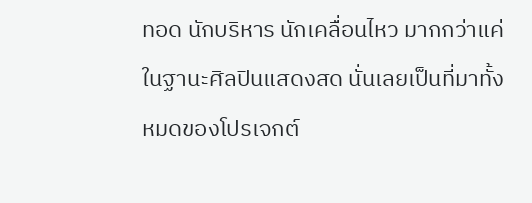ทอด นักบริหาร นักเคลื่อนไหว มากกว่าแค่ในฐานะศิลปินแสดงสด นั่นเลยเป็นที่มาทั้งหมดของโปรเจกต์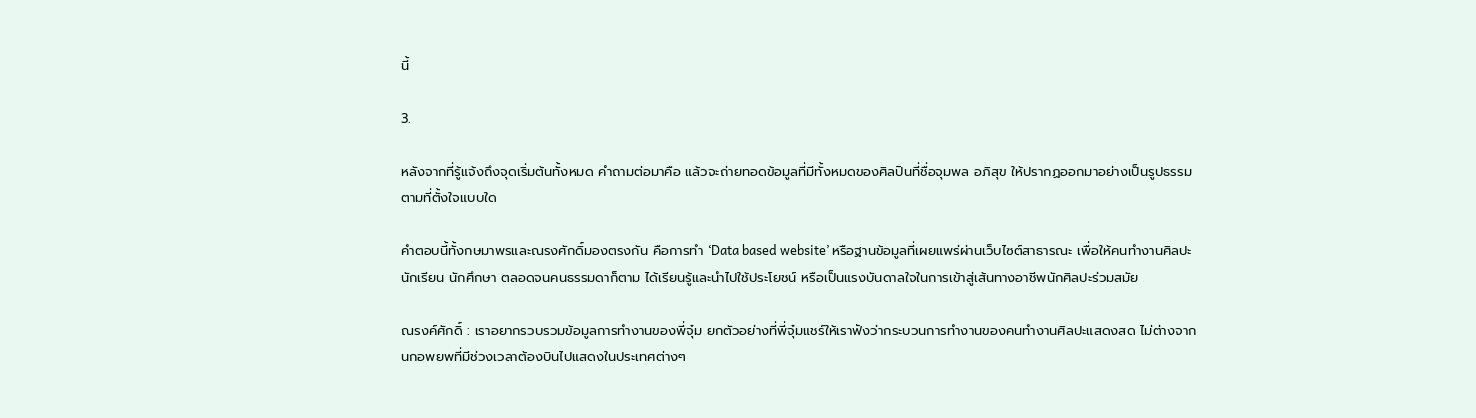นี้

3.

หลังจากที่รู้แจ้งถึงจุดเริ่มต้นทั้งหมด คำถามต่อมาคือ แล้วจะถ่ายทอดข้อมูลที่มีทั้งหมดของศิลปินที่ชื่อจุมพล อภิสุข ให้ปรากฏออกมาอย่างเป็นรูปธรรมตามที่ตั้งใจแบบใด

คำตอบนี้ทั้งกษมาพรและณรงศักดิ์มองตรงกัน คือการทำ ‘Data based website’ หรือฐานข้อมูลที่เผยแพร่ผ่านเว็บไซต์สาธารณะ เพื่อให้คนทำงานศิลปะ นักเรียน นักศึกษา ตลอดจนคนธรรมดาก็ตาม ได้เรียนรู้และนำไปใช้ประโยชน์ หรือเป็นแรงบันดาลใจในการเข้าสู่เส้นทางอาชีพนักศิลปะร่วมสมัย

ณรงค์ศักดิ์ : เราอยากรวบรวมข้อมูลการทำงานของพี่จุ๋ม ยกตัวอย่างที่พี่จุ๋มแชร์ให้เราฟังว่ากระบวนการทำงานของคนทำงานศิลปะแสดงสด ไม่ต่างจากนกอพยพที่มีช่วงเวลาต้องบินไปแสดงในประเทศต่างๆ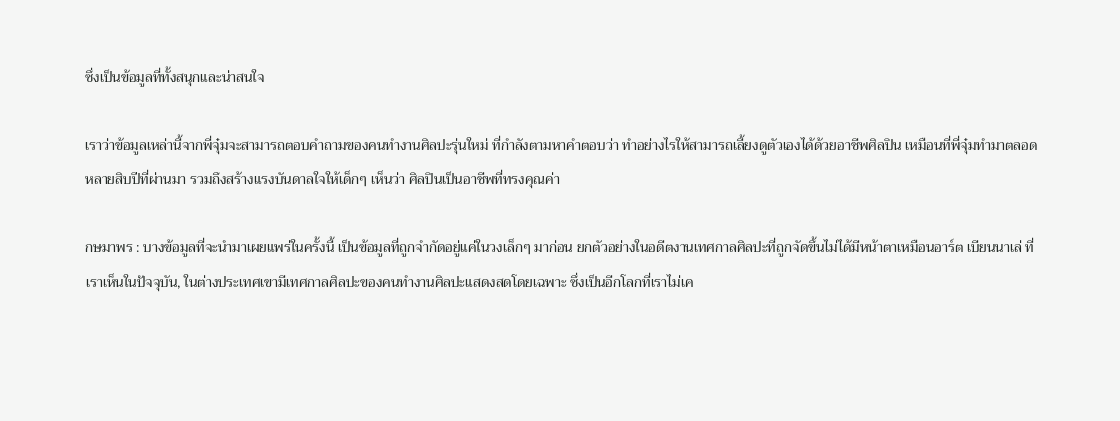ซึ่งเป็นข้อมูลที่ทั้งสนุกและน่าสนใจ

เราว่าข้อมูลเหล่านี้จากพี่จุ๋มจะสามารถตอบคำถามของคนทำงานศิลปะรุ่นใหม่ ที่กำลังตามหาคำตอบว่า ทำอย่างไรให้สามารถเลี้ยงดูตัวเองได้ด้วยอาชีพศิลปิน เหมือนที่พี่จุ๋มทำมาตลอดหลายสิบปีที่ผ่านมา รวมถึงสร้างแรงบันดาลใจให้เด็กๆ เห็นว่า ศิลปินเป็นอาชีพที่ทรงคุณค่า

กษมาพร : บางข้อมูลที่จะนำมาเผยแพร่ในครั้งนี้ เป็นข้อมูลที่ถูกจำกัดอยู่แค่ในวงเล็กๆ มาก่อน ยกตัวอย่างในอดีตงานเทศกาลศิลปะที่ถูกจัดขึ้นไม่ได้มีหน้าตาเหมือนอาร์ต เบียนนาเล่ ที่เราเห็นในปัจจุบัน, ในต่างประเทศเขามีเทศกาลศิลปะของคนทำงานศิลปะแสดงสดโดยเฉพาะ ซึ่งเป็นอีกโลกที่เราไม่เค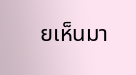ยเห็นมา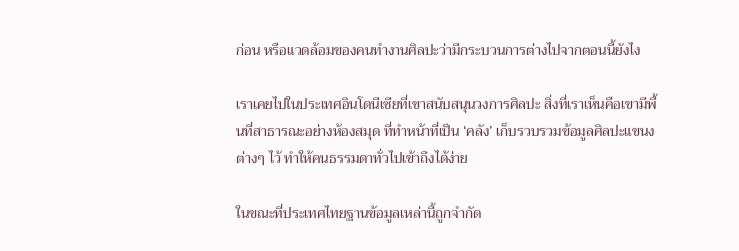ก่อน หรือแวดล้อมของคนทำงานศิลปะว่ามีกระบวนการต่างไปจากตอนนี้ยังไง

เราเคยไปในประเทศอินโดนีเซียที่เขาสนับสนุนวงการศิลปะ สิ่งที่เราเห็นคือเขามีพื้นที่สาธารณะอย่างห้องสมุด ที่ทำหน้าที่เป็น ‘คลัง’ เก็บรวบรวมข้อมูลศิลปะแขนงต่างๆ ไว้ ทำให้คนธรรมดาทั่วไปเข้าถึงได้ง่าย

ในขณะที่ประเทศไทยฐานข้อมูลเหล่านี้ถูกจำกัด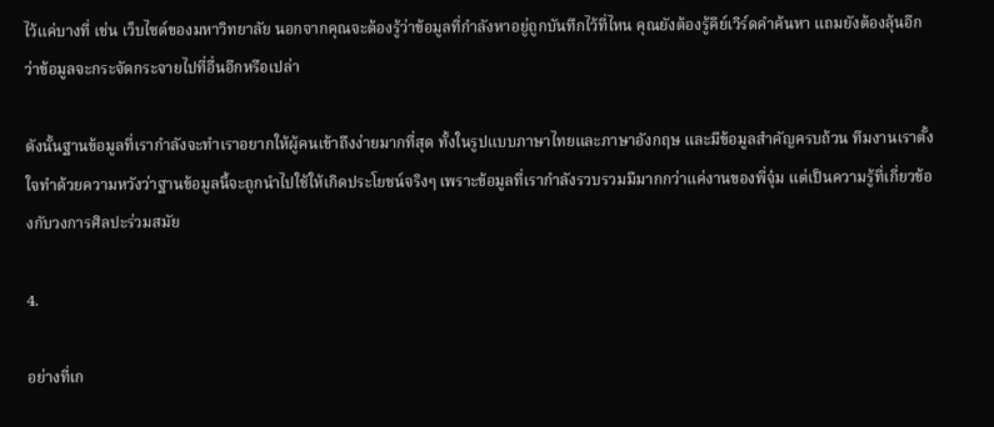ไว้แค่บางที่ เช่น เว็บไซต์ของมหาวิทยาลัย นอกจากคุณจะต้องรู้ว่าข้อมูลที่กำลังหาอยู่ถูกบันทึกไว้ที่ไหน คุณยังต้องรู้คีย์เวิร์ดคำค้นหา แถมยังต้องลุ้นอีกว่าข้อมูลจะกระจัดกระจายไปที่อื่นอีกหรือเปล่า

ดังนั้นฐานข้อมูลที่เรากำลังจะทำเราอยากให้ผู้คนเข้าถึงง่ายมากที่สุด ทั้งในรูปแบบภาษาไทยและภาษาอังกฤษ และมีข้อมูลสำคัญครบถ้วน ทีมงานเราตั้งใจทำด้วยความหวังว่าฐานข้อมูลนี้จะถูกนำไปใช้ให้เกิดประโยชน์จริงๆ เพราะข้อมูลที่เรากำลังรวบรวมมีมากกว่าแค่งานของพี่จุ๋ม แต่เป็นความรู้ที่เกี่ยวข้องกับวงการศิลปะร่วมสมัย

4.

อย่างที่เก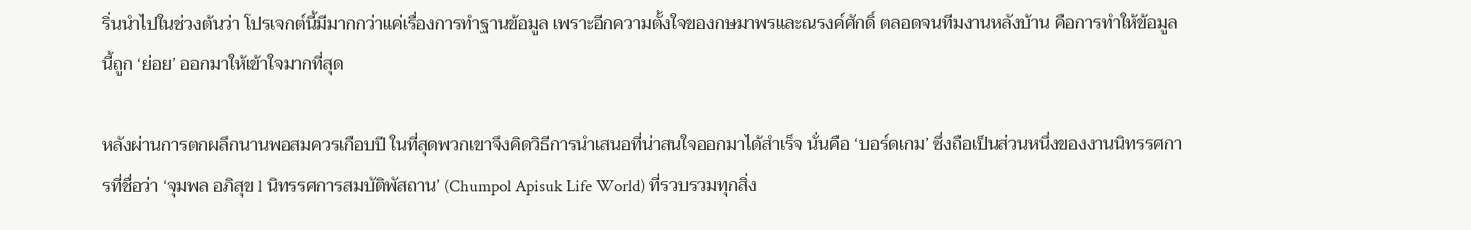ริ่นนำไปในช่วงต้นว่า โปรเจกต์นี้มีมากกว่าแค่เรื่องการทำฐานข้อมูล เพราะอีกความตั้งใจของกษมาพรและณรงค์ศักดิ์ ตลอดจนทีมงานหลังบ้าน คือการทำให้ข้อมูลนี้ถูก ‘ย่อย’ ออกมาให้เข้าใจมากที่สุด

หลังผ่านการตกผลึกนานพอสมควรเกือบปี ในที่สุดพวกเขาจึงคิดวิธีการนำเสนอที่น่าสนใจออกมาได้สำเร็จ นั่นคือ ‘บอร์ดเกม’ ซึ่งถือเป็นส่วนหนึ่งของงานนิทรรศการที่ชื่อว่า ‘จุมพล อภิสุข l นิทรรศการสมบัติพัสถาน’ (Chumpol Apisuk Life World) ที่รวบรวมทุกสิ่ง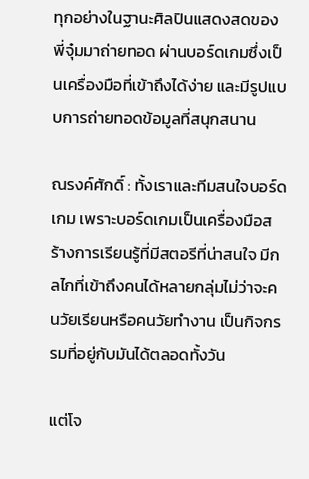ทุกอย่างในฐานะศิลปินแสดงสดของพี่จุ๋มมาถ่ายทอด ผ่านบอร์ดเกมซึ่งเป็นเครื่องมือที่เข้าถึงได้ง่าย และมีรูปแบบการถ่ายทอดข้อมูลที่สนุกสนาน

ณรงค์ศักดิ์ : ทั้งเราและทีมสนใจบอร์ดเกม เพราะบอร์ดเกมเป็นเครื่องมือสร้างการเรียนรู้ที่มีสตอรีที่น่าสนใจ มีกลไกที่เข้าถึงคนได้หลายกลุ่มไม่ว่าจะคนวัยเรียนหรือคนวัยทำงาน เป็นกิจกรรมที่อยู่กับมันได้ตลอดทั้งวัน

แต่โจ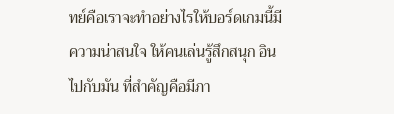ทย์คือเราจะทำอย่างไรให้บอร์ดเกมนี้มีความน่าสนใจ ให้คนเล่นรู้สึกสนุก อินไปกับมัน ที่สำคัญคือมีภา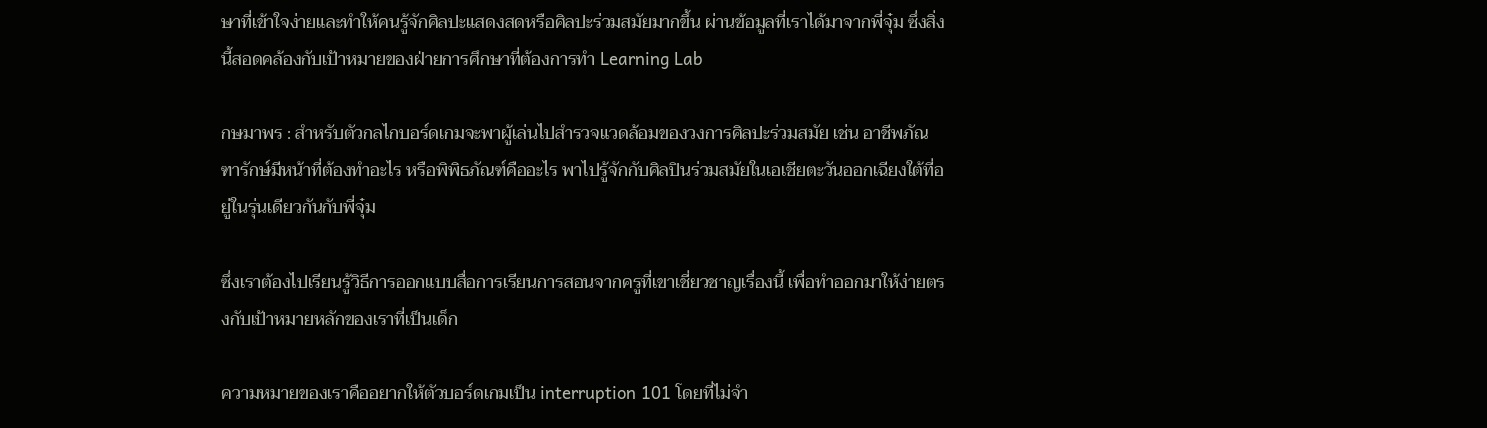ษาที่เข้าใจง่ายและทำให้คนรู้จักศิลปะแสดงสดหรือศิลปะร่วมสมัยมากขึ้น ผ่านข้อมูลที่เราได้มาจากพี่จุ๋ม ซึ่งสิ่งนี้สอดคล้องกับเป้าหมายของฝ่ายการศึกษาที่ต้องการทำ Learning Lab

กษมาพร : สำหรับตัวกลไกบอร์ดเกมจะพาผู้เล่นไปสำรวจแวดล้อมของวงการศิลปะร่วมสมัย เช่น อาชีพภัณฑารักษ์มีหน้าที่ต้องทำอะไร หรือพิพิธภัณฑ์คืออะไร พาไปรู้จักกับศิลปินร่วมสมัยในเอเชียตะวันออกเฉียงใต้ที่อยู่ในรุ่นเดียวกันกับพี่จุ๋ม

ซึ่งเราต้องไปเรียนรู้วิธีการออกแบบสื่อการเรียนการสอนจากครูที่เขาเชี่ยวชาญเรื่องนี้ เพื่อทำออกมาให้ง่ายตรงกับเป้าหมายหลักของเราที่เป็นเด็ก

ความหมายของเราคืออยากให้ตัวบอร์ดเกมเป็น interruption 101 โดยที่ไม่จำ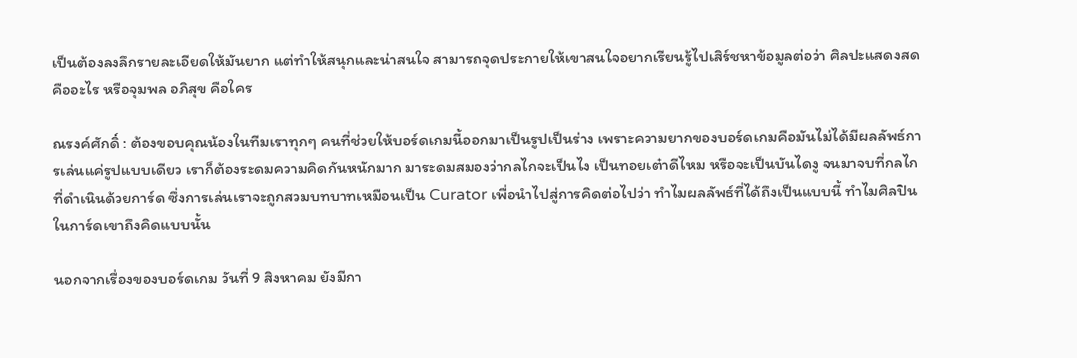เป็นต้องลงลึกรายละเอียดให้มันยาก แต่ทำให้สนุกและน่าสนใจ สามารถจุดประกายให้เขาสนใจอยากเรียนรู้ไปเสิร์ชหาข้อมูลต่อว่า ศิลปะแสดงสดคืออะไร หรือจุมพล อภิสุข คือใคร

ณรงค์ศักดิ์ : ต้องขอบคุณน้องในทีมเราทุกๆ คนที่ช่วยให้บอร์ดเกมนี้ออกมาเป็นรูปเป็นร่าง เพราะความยากของบอร์ดเกมคือมันไม่ได้มีผลลัพธ์การเล่นแค่รูปแบบเดียว เราก็ต้องระดมความคิดกันหนักมาก มาระดมสมองว่ากลไกจะเป็นไง เป็นทอยเต๋าดีไหม หรือจะเป็นบันไดงู จนมาจบที่กลไกที่ดำเนินด้วยการ์ด ซึ่งการเล่นเราจะถูกสวมบทบาทเหมือนเป็น Curator เพื่อนำไปสู่การคิดต่อไปว่า ทำไมผลลัพธ์ที่ได้ถึงเป็นแบบนี้ ทำไมศิลปินในการ์ดเขาถึงคิดแบบนั้น

นอกจากเรื่องของบอร์ดเกม วันที่ 9 สิงหาคม ยังมีกา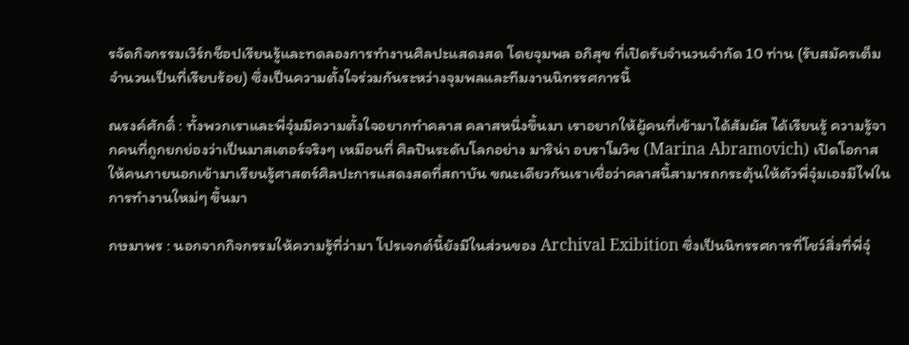รจัดกิจกรรมเวิร์กช็อปเรียนรู้และทดลองการทำงานศิลปะแสดงสด โดยจุมพล อภิสุข ที่เปิดรับจำนวนจำกัด 10 ท่าน (รับสมัครเต็มจำนวนเป็นที่เรียบร้อย) ซึ่งเป็นความตั้งใจร่วมกันระหว่างจุมพลและทีมงานนิทรรศการนี้

ณรงค์ศักดิ์ : ทั้งพวกเราและพี่จุ๋มมีความตั้งใจอยากทำคลาส คลาสหนึ่งขึ้นมา เราอยากให้ผู้คนที่เข้ามาได้สัมผัส ได้เรียนรู้ ความรู้จากคนที่ถูกยกย่องว่าเป็นมาสเตอร์จริงๆ เหมือนที่ ศิลปินระดับโลกอย่าง มาริน่า อบราโมวิช (Marina Abramovich) เปิดโอกาสให้คนภายนอกเข้ามาเรียนรู้ศาสตร์ศิลปะการแสดงสดที่สถาบัน ขณะเดียวกันเราเชื่อว่าคลาสนี้สามารถกระตุ้นให้ตัวพี่จุ๋มเองมีไฟในการทำงานใหม่ๆ ขึ้นมา

กษมาพร : นอกจากกิจกรรมให้ความรู้ที่ว่ามา โปรเจกต์นี้ยังมีในส่วนของ Archival Exibition ซึ่งเป็นนิทรรศการที่โชว์สิ่งที่พี่จุ๋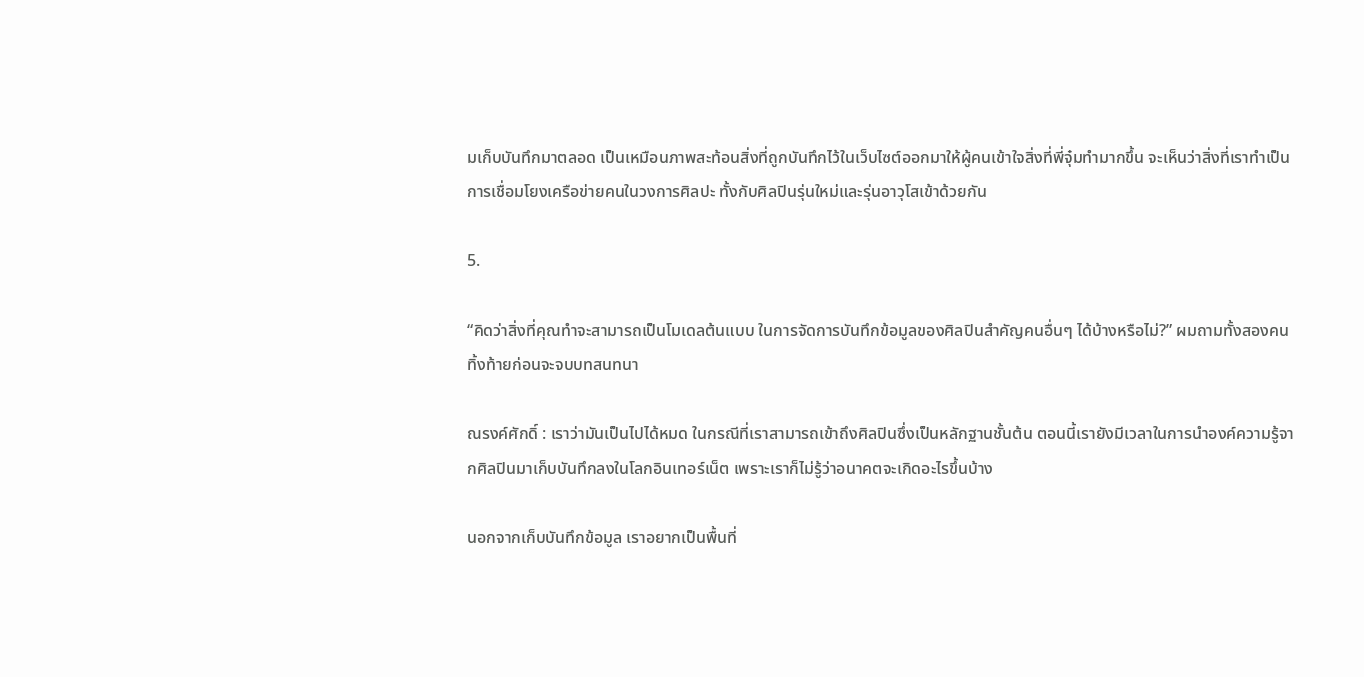มเก็บบันทึกมาตลอด เป็นเหมือนภาพสะท้อนสิ่งที่ถูกบันทึกไว้ในเว็บไซต์ออกมาให้ผู้คนเข้าใจสิ่งที่พี่จุ๋มทำมากขึ้น จะเห็นว่าสิ่งที่เราทำเป็นการเชื่อมโยงเครือข่ายคนในวงการศิลปะ ทั้งกับศิลปินรุ่นใหม่และรุ่นอาวุโสเข้าด้วยกัน

5.

“คิดว่าสิ่งที่คุณทำจะสามารถเป็นโมเดลต้นแบบ ในการจัดการบันทึกข้อมูลของศิลปินสำคัญคนอื่นๆ ได้บ้างหรือไม่?” ผมถามทั้งสองคนทิ้งท้ายก่อนจะจบบทสนทนา

ณรงค์ศักดิ์ : เราว่ามันเป็นไปได้หมด ในกรณีที่เราสามารถเข้าถึงศิลปินซึ่งเป็นหลักฐานชั้นต้น ตอนนี้เรายังมีเวลาในการนำองค์ความรู้จากศิลปินมาเก็บบันทึกลงในโลกอินเทอร์เน็ต เพราะเราก็ไม่รู้ว่าอนาคตจะเกิดอะไรขึ้นบ้าง

นอกจากเก็บบันทึกข้อมูล เราอยากเป็นพื้นที่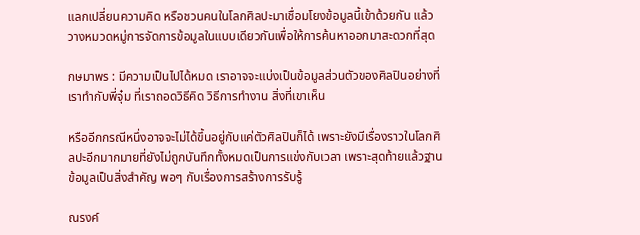แลกเปลี่ยนความคิด หรือชวนคนในโลกศิลปะมาเชื่อมโยงข้อมูลนี้เข้าด้วยกัน แล้ววางหมวดหมู่การจัดการข้อมูลในแบบเดียวกันเพื่อให้การค้นหาออกมาสะดวกที่สุด

กษมาพร : มีความเป็นไปได้หมด เราอาจจะแบ่งเป็นข้อมูลส่วนตัวของศิลปินอย่างที่เราทำกับพี่จุ๋ม ที่เราถอดวิธีคิด วิธีการทำงาน สิ่งที่เขาเห็น

หรืออีกกรณีหนึ่งอาจจะไม่ได้ขึ้นอยู่กับแค่ตัวศิลปินก็ได้ เพราะยังมีเรื่องราวในโลกศิลปะอีกมากมายที่ยังไม่ถูกบันทึกทั้งหมดเป็นการแข่งกับเวลา เพราะสุดท้ายแล้วฐานข้อมูลเป็นสิ่งสำคัญ พอๆ กับเรื่องการสร้างการรับรู้

ณรงค์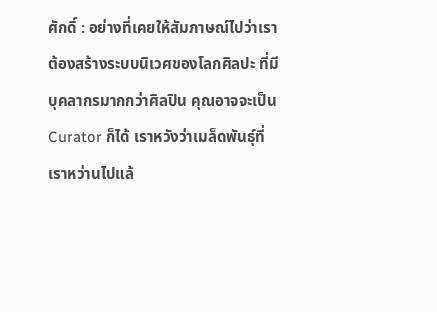ศักดิ์ : อย่างที่เคยให้สัมภาษณ์ไปว่าเราต้องสร้างระบบนิเวศของโลกศิลปะ ที่มีบุคลากรมากกว่าศิลปิน คุณอาจจะเป็น Curator ก็ได้ เราหวังว่าเมล็ดพันธุ์ที่เราหว่านไปแล้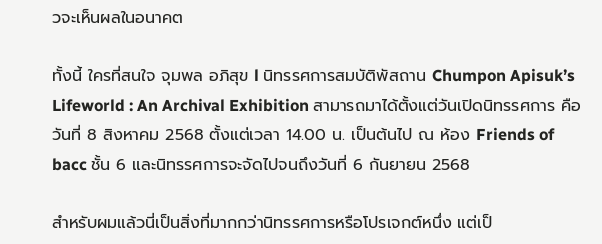วจะเห็นผลในอนาคต

ทั้งนี้ ใครที่สนใจ จุมพล อภิสุข l นิทรรศการสมบัติพัสถาน Chumpon Apisuk’s Lifeworld : An Archival Exhibition สามารถมาได้ตั้งแต่วันเปิดนิทรรศการ คือวันที่ 8 สิงหาคม 2568 ตั้งแต่เวลา 14.00 น. เป็นต้นไป ณ ห้อง Friends of bacc ชั้น 6 และนิทรรศการจะจัดไปจนถึงวันที่ 6 กันยายน 2568

สำหรับผมแล้วนี่เป็นสิ่งที่มากกว่านิทรรศการหรือโปรเจกต์หนึ่ง แต่เป็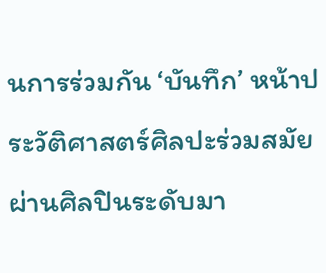นการร่วมกัน ‘บันทึก’ หน้าประวัติศาสตร์ศิลปะร่วมสมัย ผ่านศิลปินระดับมา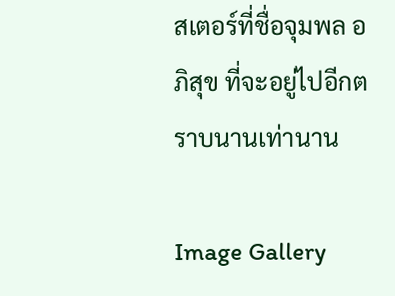สเตอร์ที่ชื่อจุมพล อภิสุข ที่จะอยู่ไปอีกตราบนานเท่านาน

Image Gallery